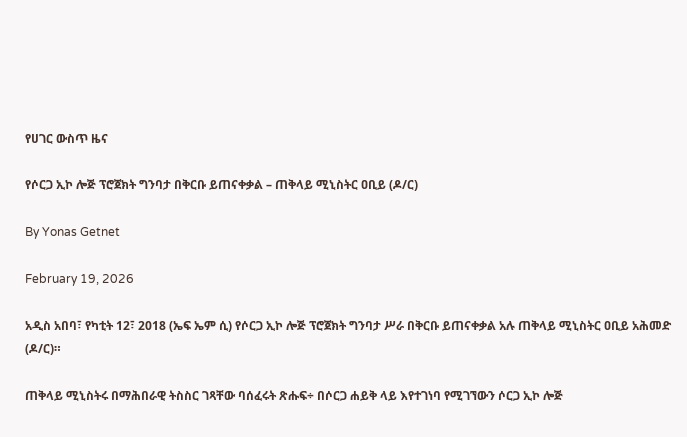የሀገር ውስጥ ዜና

የሶርጋ ኢኮ ሎጅ ፕሮጀክት ግንባታ በቅርቡ ይጠናቀቃል – ጠቅላይ ሚኒስትር ዐቢይ (ዶ/ር)

By Yonas Getnet

February 19, 2026

አዲስ አበባ፣ የካቲት 12፣ 2018 (ኤፍ ኤም ሲ) የሶርጋ ኢኮ ሎጅ ፕሮጀክት ግንባታ ሥራ በቅርቡ ይጠናቀቃል አሉ ጠቅላይ ሚኒስትር ዐቢይ አሕመድ (ዶ/ር)።

ጠቅላይ ሚኒስትሩ በማሕበራዊ ትስስር ገጻቸው ባሰፈሩት ጽሑፍ÷ በሶርጋ ሐይቅ ላይ እየተገነባ የሚገኘውን ሶርጋ ኢኮ ሎጅ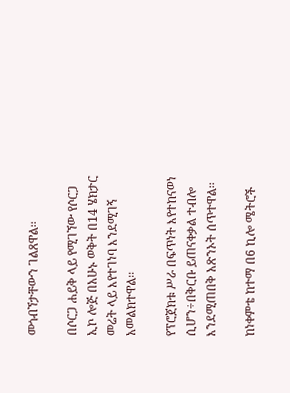መጎብኘታቸውን ገልጸዋል፡፡

በሶርጋ ሐይቅ ላይ የሚገኘው የሶርጋ ኢኮ ሎጅ በአሁኑ ወቅት በ14 ሄክታር መሬት ላይ እየተገነባ እንደሚገኝ አመልክተዋል፡፡

የፕሮጀክቱ ሥራ በፍጥነት እየተከናወነ ሲሆን÷በቅርቡ ይጠናቀቃል ተብሎ እንደሚጠበቅ አጽንኦት ሰጥተዋል፡፡

ከነቀምቴ ከተማ በ6 ኪሎ ሜትሮች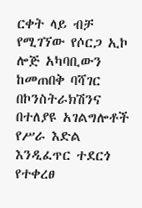ርቀት ላይ ብቻ የሚገኘው የሶርጋ ኢኮ ሎጅ አካባቢውን ከመጠበቅ ባሻገር በኮንስትራክሽንና በተለያዩ አገልግሎቶች የሥራ እድል እንዲፈጥር ተደርጎ የተቀረፀ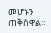መሆኑን ጠቅሰዋል።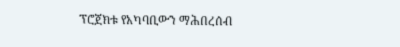ፕሮጀክቱ የአካባቢውን ማሕበረሰብ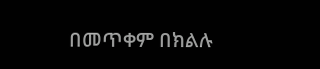በመጥቀም በክልሉ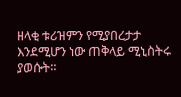ዘላቂ ቱሪዝምን የሚያበረታታ እንደሚሆን ነው ጠቅላይ ሚኒስትሩ ያወሱት።